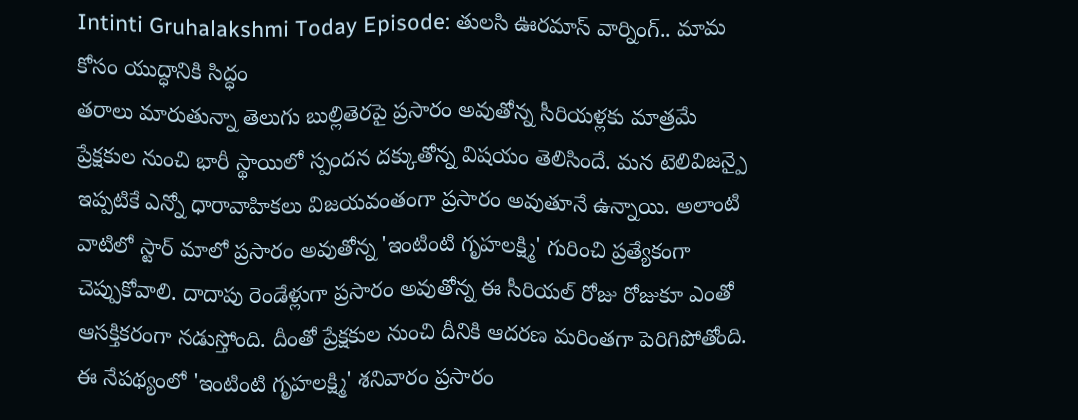Intinti Gruhalakshmi Today Episode: తులసి ఊరమాస్ వార్నింగ్.. మామ కోసం యుద్ధానికి సిద్ధం
తరాలు మారుతున్నా తెలుగు బుల్లితెరపై ప్రసారం అవుతోన్న సీరియళ్లకు మాత్రమే ప్రేక్షకుల నుంచి భారీ స్థాయిలో స్పందన దక్కుతోన్న విషయం తెలిసిందే. మన టెలివిజన్పై ఇప్పటికే ఎన్నో ధారావాహికలు విజయవంతంగా ప్రసారం అవుతూనే ఉన్నాయి. అలాంటి వాటిలో స్టార్ మాలో ప్రసారం అవుతోన్న 'ఇంటింటి గృహలక్ష్మి' గురించి ప్రత్యేకంగా చెప్పుకోవాలి. దాదాపు రెండేళ్లుగా ప్రసారం అవుతోన్న ఈ సీరియల్ రోజు రోజుకూ ఎంతో ఆసక్తికరంగా నడుస్తోంది. దీంతో ప్రేక్షకుల నుంచి దీనికి ఆదరణ మరింతగా పెరిగిపోతోంది. ఈ నేపథ్యంలో 'ఇంటింటి గృహలక్ష్మి' శనివారం ప్రసారం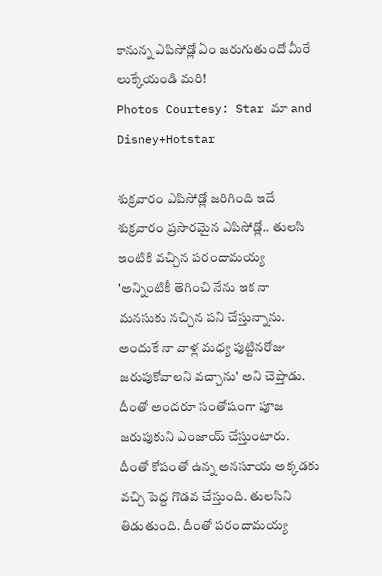కానున్న ఎపిసోడ్లో ఏం జరుగుతుందో మీరే లుక్కేయండి మరి!
Photos Courtesy: Star మా and Disney+Hotstar

శుక్రవారం ఎపిసోడ్లో జరిగింది ఇదే
శుక్రవారం ప్రసారమైన ఎపిసోడ్లో.. తులసి ఇంటికి వచ్చిన పరందామయ్య 'అన్నింటికీ తెగించి నేను ఇక నా మనసుకు నచ్చిన పని చేస్తున్నాను. అందుకే నా వాళ్ల మధ్య పుట్టినరోజు జరుపుకోవాలని వచ్చాను' అని చెప్తాడు. దీంతో అందరూ సంతోషంగా పూజ జరుపుకుని ఎంజాయ్ చేస్తుంటారు. దీంతో కోపంతో ఉన్న అనసూయ అక్కడకు వచ్చి పెద్ద గొడవ చేస్తుంది. తులసిని తిడుతుంది. దీంతో పరందామయ్య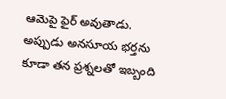ఆమెపై ఫైర్ అవుతాడు. అప్పుడు అనసూయ భర్తను కూడా తన ప్రశ్నలతో ఇబ్బంది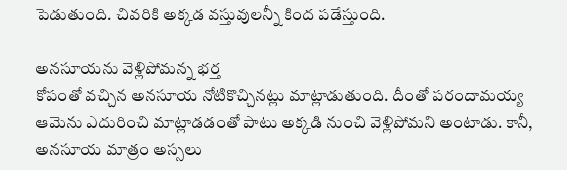పెడుతుంది. చివరికి అక్కడ వస్తువులన్నీ కింద పడేస్తుంది.

అనసూయను వెళ్లిపోమన్న భర్త
కోపంతో వచ్చిన అనసూయ నోటికొచ్చినట్లు మాట్లాడుతుంది. దీంతో పరందామయ్య ఆమెను ఎదురించి మాట్లాడడంతో పాటు అక్కడి నుంచి వెళ్లిపోమని అంటాడు. కానీ, అనసూయ మాత్రం అస్సలు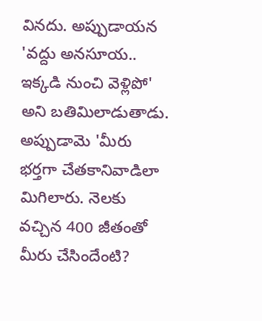వినదు. అప్పుడాయన 'వద్దు అనసూయ.. ఇక్కడి నుంచి వెళ్లిపో' అని బతిమిలాడుతాడు. అప్పుడామె 'మీరు భర్తగా చేతకానివాడిలా మిగిలారు. నెలకు వచ్చిన 400 జీతంతో మీరు చేసిందేంటి?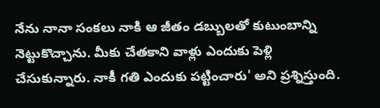నేను నానా సంకలు నాకి ఆ జీతం డబ్బులతో కుటుంబాన్ని నెట్టుకొచ్చాను. మీకు చేతకాని వాళ్లు ఎందుకు పెళ్లి చేసుకున్నారు. నాకీ గతి ఎందుకు పట్టించారు' అని ప్రశ్నిస్తుంది.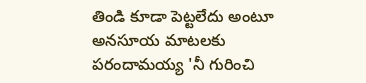తిండి కూడా పెట్టలేదు అంటూ
అనసూయ మాటలకు పరందామయ్య 'నీ గురించి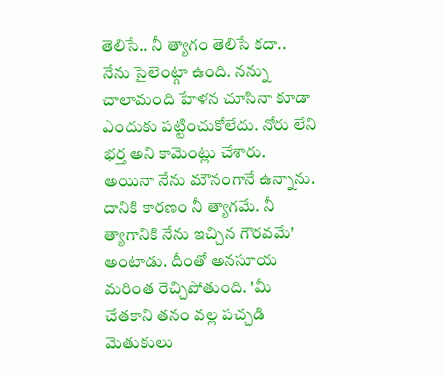తెలిసే.. నీ త్యాగం తెలిసే కదా.. నేను సైలెంట్గా ఉంది. నన్ను చాలామంది హేళన చూసినా కూడా ఎందుకు పట్టించుకోలేదు. నోరు లేని భర్త అని కామెంట్లు చేశారు. అయినా నేను మౌనంగానే ఉన్నాను. దానికి కారణం నీ త్యాగమే. నీ త్యాగానికి నేను ఇచ్చిన గౌరవమే' అంటాడు. దీంతో అనసూయ మరింత రెచ్చిపోతుంది. 'మీ చేతకాని తనం వల్ల పచ్చడి మెతుకులు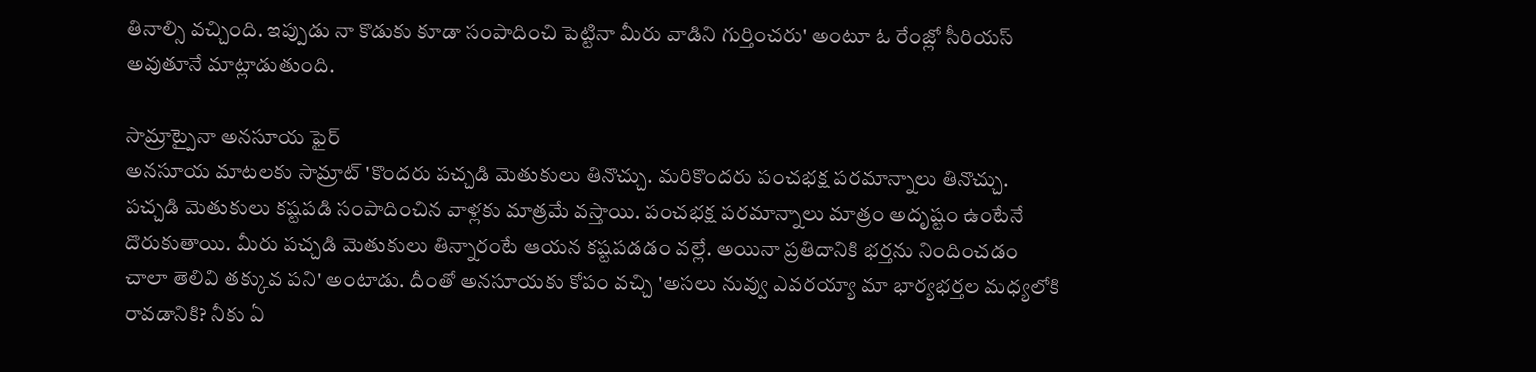తినాల్సి వచ్చింది. ఇప్పుడు నా కొడుకు కూడా సంపాదించి పెట్టినా మీరు వాడిని గుర్తించరు' అంటూ ఓ రేంజ్లో సీరియస్ అవుతూనే మాట్లాడుతుంది.

సామ్రాట్పైనా అనసూయ ఫైర్
అనసూయ మాటలకు సామ్రాట్ 'కొందరు పచ్చడి మెతుకులు తినొచ్చు. మరికొందరు పంచభక్ష పరమాన్నాలు తినొచ్చు. పచ్చడి మెతుకులు కష్టపడి సంపాదించిన వాళ్లకు మాత్రమే వస్తాయి. పంచభక్ష పరమాన్నాలు మాత్రం అదృష్టం ఉంటేనే దొరుకుతాయి. మీరు పచ్చడి మెతుకులు తిన్నారంటే ఆయన కష్టపడడం వల్లే. అయినా ప్రతిదానికి భర్తను నిందించడం చాలా తెలివి తక్కువ పని' అంటాడు. దీంతో అనసూయకు కోపం వచ్చి 'అసలు నువ్వు ఎవరయ్యా మా భార్యభర్తల మధ్యలోకి రావడానికి? నీకు ఏ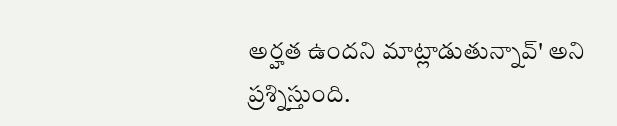అర్హత ఉందని మాట్లాడుతున్నావ్' అని ప్రశ్నిస్తుంది.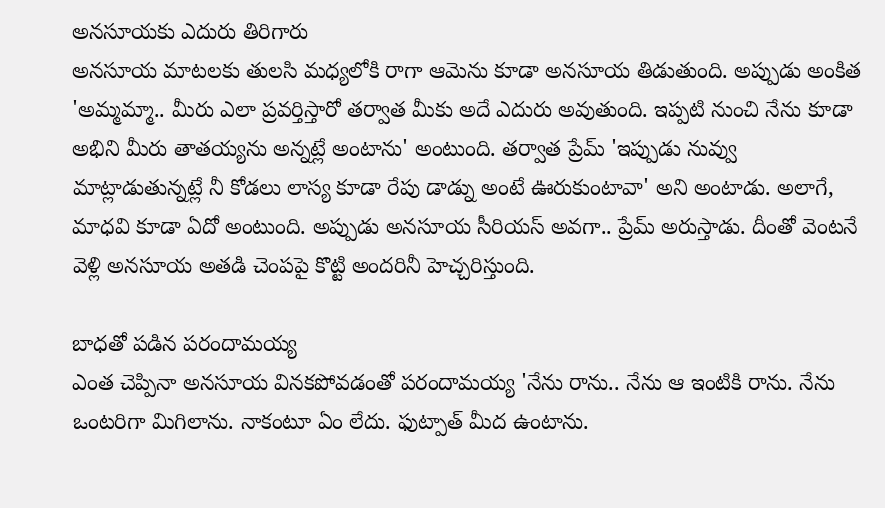అనసూయకు ఎదురు తిరిగారు
అనసూయ మాటలకు తులసి మధ్యలోకి రాగా ఆమెను కూడా అనసూయ తిడుతుంది. అప్పుడు అంకిత 'అమ్మమ్మా.. మీరు ఎలా ప్రవర్తిస్తారో తర్వాత మీకు అదే ఎదురు అవుతుంది. ఇప్పటి నుంచి నేను కూడా అభిని మీరు తాతయ్యను అన్నట్లే అంటాను' అంటుంది. తర్వాత ప్రేమ్ 'ఇప్పుడు నువ్వు మాట్లాడుతున్నట్లే నీ కోడలు లాస్య కూడా రేపు డాడ్ను అంటే ఊరుకుంటావా' అని అంటాడు. అలాగే, మాధవి కూడా ఏదో అంటుంది. అప్పుడు అనసూయ సీరియస్ అవగా.. ప్రేమ్ అరుస్తాడు. దీంతో వెంటనే వెళ్లి అనసూయ అతడి చెంపపై కొట్టి అందరినీ హెచ్చరిస్తుంది.

బాధతో పడిన పరందామయ్య
ఎంత చెప్పినా అనసూయ వినకపోవడంతో పరందామయ్య 'నేను రాను.. నేను ఆ ఇంటికి రాను. నేను ఒంటరిగా మిగిలాను. నాకంటూ ఏం లేదు. ఫుట్పాత్ మీద ఉంటాను.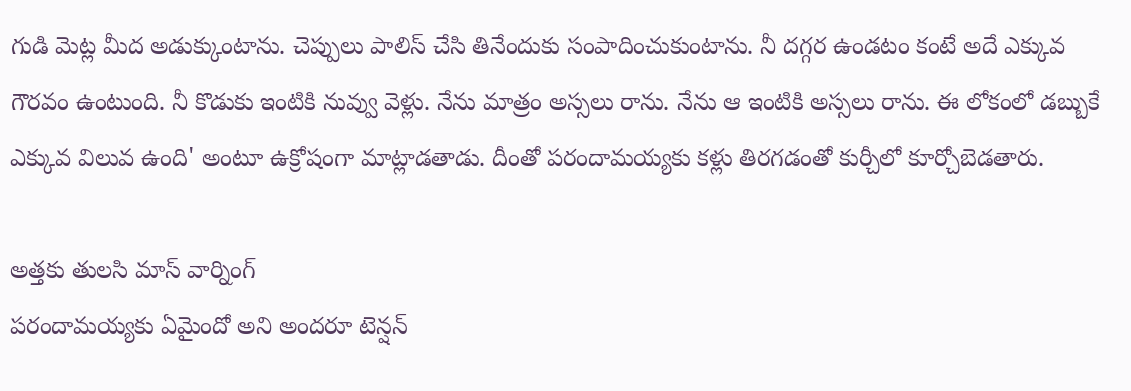గుడి మెట్ల మీద అడుక్కుంటాను. చెప్పులు పాలిస్ చేసి తినేందుకు సంపాదించుకుంటాను. నీ దగ్గర ఉండటం కంటే అదే ఎక్కువ గౌరవం ఉంటుంది. నీ కొడుకు ఇంటికి నువ్వు వెళ్లు. నేను మాత్రం అస్సలు రాను. నేను ఆ ఇంటికి అస్సలు రాను. ఈ లోకంలో డబ్బుకే ఎక్కువ విలువ ఉంది' అంటూ ఉక్రోషంగా మాట్లాడతాడు. దీంతో పరందామయ్యకు కళ్లు తిరగడంతో కుర్చీలో కూర్చోబెడతారు.

అత్తకు తులసి మాస్ వార్నింగ్
పరందామయ్యకు ఏమైందో అని అందరూ టెన్షన్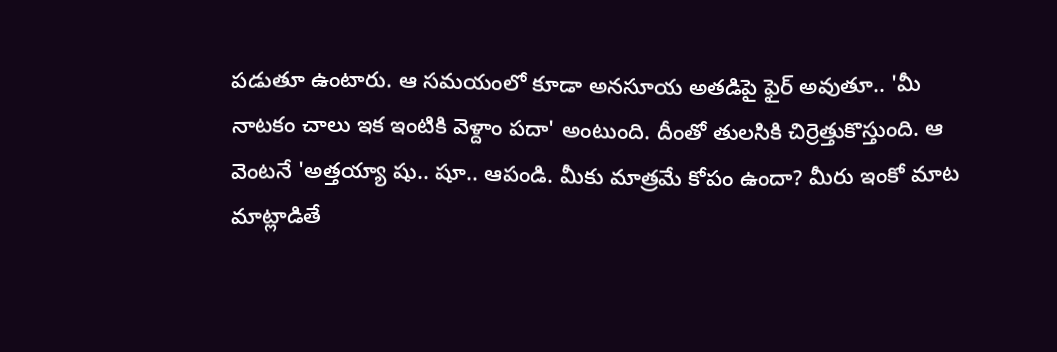పడుతూ ఉంటారు. ఆ సమయంలో కూడా అనసూయ అతడిపై ఫైర్ అవుతూ.. 'మీ నాటకం చాలు ఇక ఇంటికి వెళ్దాం పదా' అంటుంది. దీంతో తులసికి చిర్రెత్తుకొస్తుంది. ఆ వెంటనే 'అత్తయ్యా షు.. షూ.. ఆపండి. మీకు మాత్రమే కోపం ఉందా? మీరు ఇంకో మాట మాట్లాడితే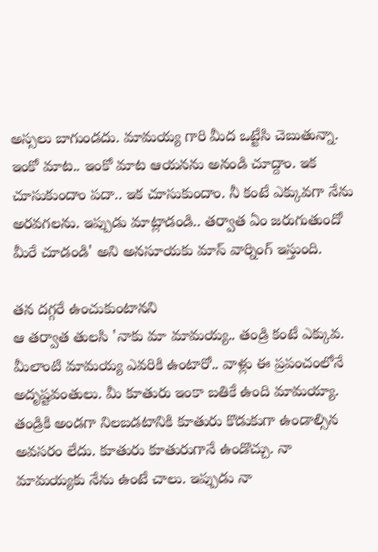అస్సలు బాగుండదు. మామయ్య గారి మీద ఒట్టేసి చెబుతున్నా. ఇంకో మాట.. ఇంకో మాట ఆయనను అనండి చూద్దాం. ఇక చూసుకుందాం పదా.. ఇక చూసుకుందాం. నీ కంటే ఎక్కువగా నేను అరవగలను. ఇప్పుడు మాట్లాడండి.. తర్వాత ఏం జరుగుతుందో మీరే చూడండి' అని అనసూయకు మాస్ వార్నింగ్ ఇస్తుంది.

తన దగ్గరే ఉంచుకుంటానని
ఆ తర్వాత తులసి 'నాకు మా మామయ్య.. తండ్రి కంటే ఎక్కువ. మీలాంటి మామయ్య ఎవరికి ఉంటారో.. వాళ్లు ఈ ప్రపంచంలోనే అదృష్టవంతులు. మీ కూతురు ఇంకా బతికే ఉంది మామయ్యా. తండ్రికి అండగా నిలబడటానికి కూతురు కొడుకుగా ఉండాల్సిన అవసరం లేదు. కూతురు కూతురుగానే ఉండొచ్చు. నా మామయ్యకు నేను ఉంటే చాలు. ఇప్పుడు నా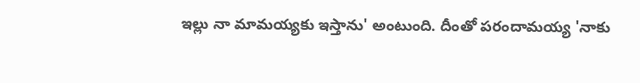ఇల్లు నా మామయ్యకు ఇస్తాను' అంటుంది. దీంతో పరందామయ్య 'నాకు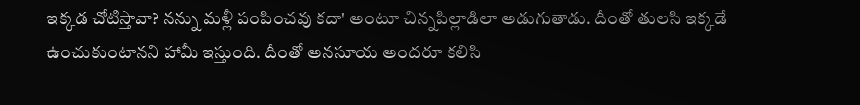ఇక్కడ చోటిస్తావా? నన్ను మళ్లీ పంపించవు కదా' అంటూ చిన్నపిల్లాడిలా అడుగుతాడు. దీంతో తులసి ఇక్కడే ఉంచుకుంటానని హామీ ఇస్తుంది. దీంతో అనసూయ అందరూ కలిసి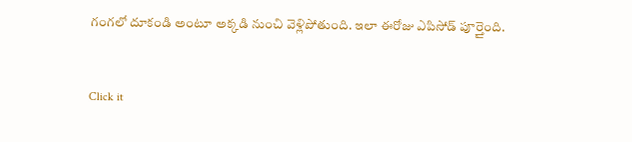గంగలో దూకండి అంటూ అక్కడి నుంచి వెళ్లిపోతుంది. ఇలా ఈరోజు ఎపిసోడ్ పూర్తైంది.


Click it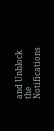and Unblock the Notifications